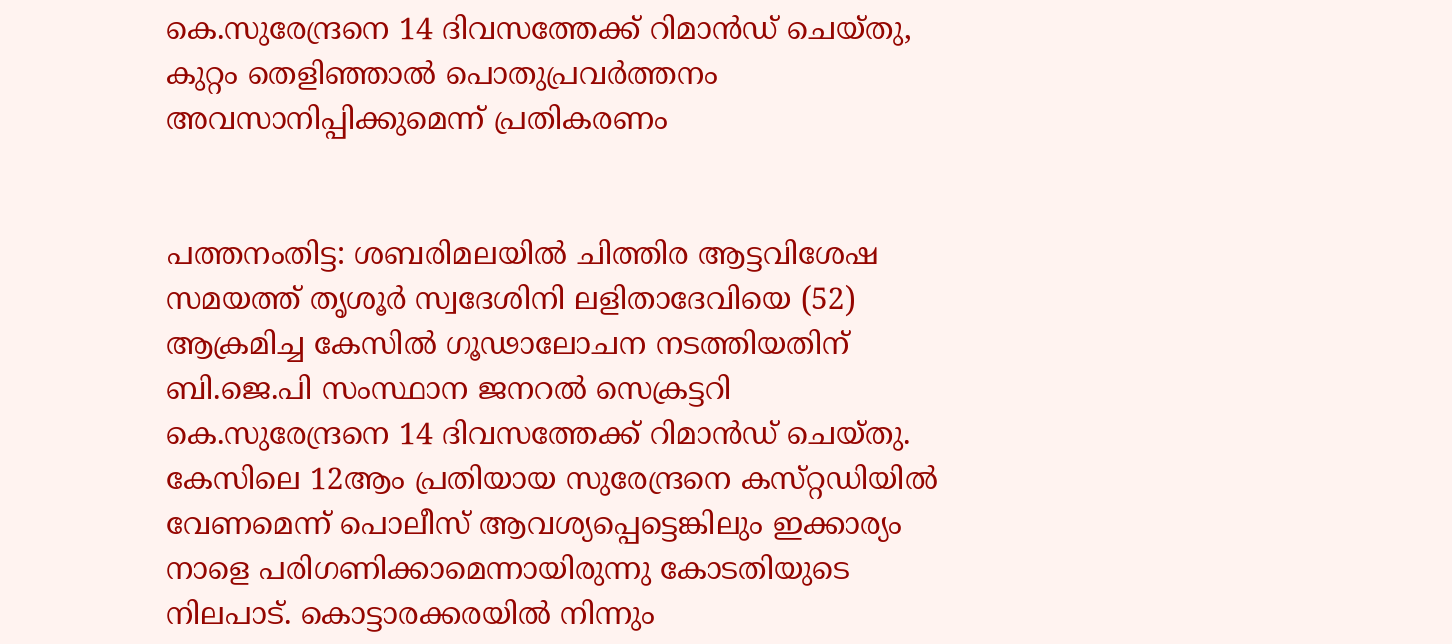കെ.സുരേന്ദ്രനെ 14 ദിവസത്തേക്ക് റിമാന്‍ഡ് ചെയ്‌തു, കുറ്റം തെളിഞ്ഞാല്‍ പൊതുപ്രവര്‍ത്തനം അവസാനിപ്പിക്കുമെന്ന് പ്രതികരണം


പത്തനംതിട്ട: ശബരിമലയില്‍ ചിത്തിര ആട്ടവിശേഷ സമയത്ത് തൃശൂര്‍ സ്വദേശിനി ലളിതാദേവിയെ (52) ആക്രമിച്ച കേസില്‍ ഗൂഢാലോചന നടത്തിയതിന് ബി.ജെ.പി സംസ്ഥാന ജനറല്‍ സെക്രട്ടറി കെ.സുരേന്ദ്രനെ 14 ദിവസത്തേക്ക് റിമാന്‍ഡ് ചെയ്‌തു. കേസിലെ 12ആം പ്രതിയായ സുരേന്ദ്രനെ കസ്‌റ്റഡിയില്‍ വേണമെന്ന് പൊലീസ് ആവശ്യപ്പെട്ടെങ്കിലും ഇക്കാര്യം നാളെ പരിഗണിക്കാമെന്നായിരുന്നു കോടതിയുടെ നിലപാട്. കൊട്ടാരക്കരയില്‍ നിന്നും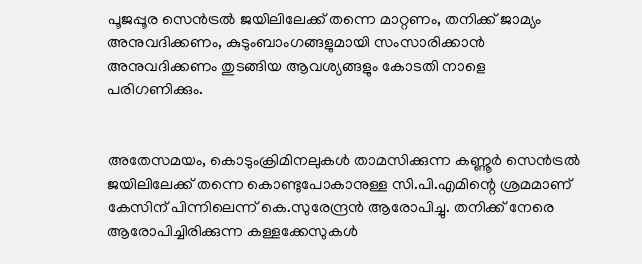പൂജപ്പൂര സെന്‍ട്രല്‍ ജയിലിലേക്ക് തന്നെ മാറ്റണം, തനിക്ക് ജാമ്യം അനുവദിക്കണം, കുടുംബാംഗങ്ങളുമായി സംസാരിക്കാന്‍ അനുവദിക്കണം തുടങ്ങിയ ആവശ്യങ്ങളും കോടതി നാളെ പരിഗണിക്കും.


അതേസമയം, കൊടുംക്രിമിനലുകള്‍ താമസിക്കുന്ന കണ്ണൂര്‍ സെന്‍ട്രല്‍ ജയിലിലേക്ക് തന്നെ കൊണ്ടുപോകാനുള്ള സി.പി.എമിന്റെ ശ്രമമാണ് കേസിന് പിന്നിലെന്ന് കെ.സുരേന്ദ്രന്‍ ആരോപിച്ചു. തനിക്ക് നേരെ ആരോപിച്ചിരിക്കുന്ന കള്ളക്കേസുകള്‍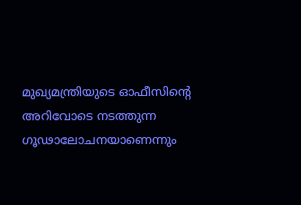മുഖ്യമന്ത്രിയുടെ ഓഫീസിന്റെ അറിവോടെ നടത്തുന്ന ഗൂഢാലോചനയാണെന്നും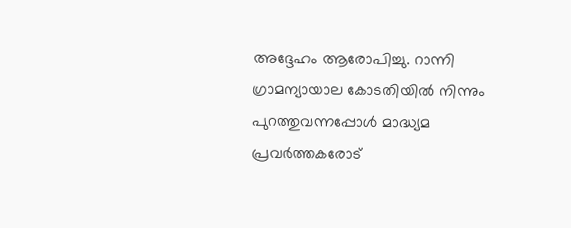അദ്ദേഹം ആരോപിച്ചു. റാന്നി ഗ്രാമന്യായാല കോടതിയില്‍ നിന്നും പുറത്തുവന്നപ്പോള്‍ മാദ്ധ്യമ പ്രവര്‍ത്തകരോട്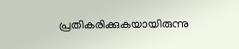പ്രതികരിക്കുകയായിരുന്നു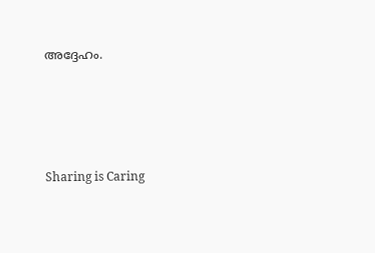അദ്ദേഹം.




Sharing is Caring